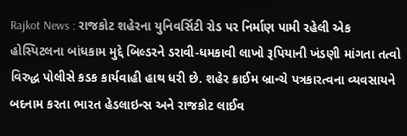Rajkot News : રાજકોટ શહેરના યુનિવર્સિટી રોડ પર નિર્માણ પામી રહેલી એક હોસ્પિટલના બાંધકામ મુદ્દે બિલ્ડરને ડરાવી-ધમકાવી લાખો રૂપિયાની ખંડણી માંગતા તત્વો વિરુદ્ધ પોલીસે કડક કાર્યવાહી હાથ ધરી છે. શહેર ક્રાઈમ બ્રાન્ચે પત્રકારત્વના વ્યવસાયને બદનામ કરતા ભારત હેડલાઇન્સ અને રાજકોટ લાઈવ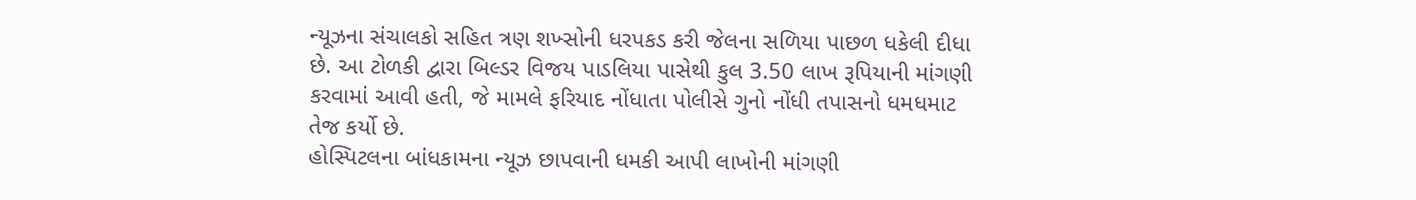ન્યૂઝના સંચાલકો સહિત ત્રણ શખ્સોની ધરપકડ કરી જેલના સળિયા પાછળ ધકેલી દીધા છે. આ ટોળકી દ્વારા બિલ્ડર વિજય પાડલિયા પાસેથી કુલ 3.50 લાખ રૂપિયાની માંગણી કરવામાં આવી હતી, જે મામલે ફરિયાદ નોંધાતા પોલીસે ગુનો નોંધી તપાસનો ધમધમાટ તેજ કર્યો છે.
હોસ્પિટલના બાંધકામના ન્યૂઝ છાપવાની ધમકી આપી લાખોની માંગણી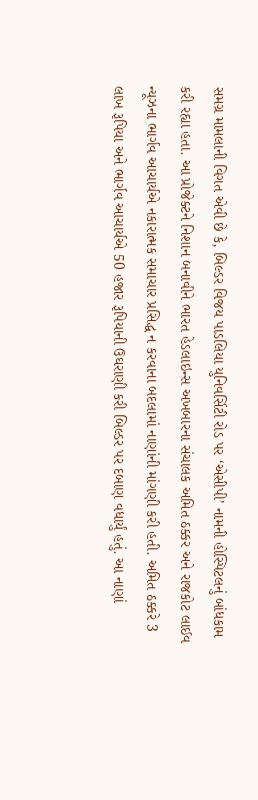સમગ્ર મામલાની વિગત એવી છે કે, બિલ્ડર વિજય પાડલિયા યુનિવર્સિટી રોડ પર ‘એસીપી’ નામની હોસ્પિટલનું બાંધકામ કરી રહ્યા હતા. આ પ્રોજેક્ટને નિશાન બનાવીને ભારત હેડલાઇન્સ અખબારના સંચાલક અમિત ઠક્કર અને રાજકોટ લાઈવ ન્યૂઝના ભાર્ગવ આચાર્યએ નકારાત્મક સમાચાર પ્રસિદ્ધ ન કરવાના બદલામાં નાણાંની માંગણી કરી હતી. અમિત ઠક્કરે 3 લાખ રૂપિયા અને ભાર્ગવ આચાર્યએ 50 હજાર રૂપિયાની ઉઘરાણી કરી બિલ્ડર પર દબાણ વધાર્યું હતું. આ નાણાં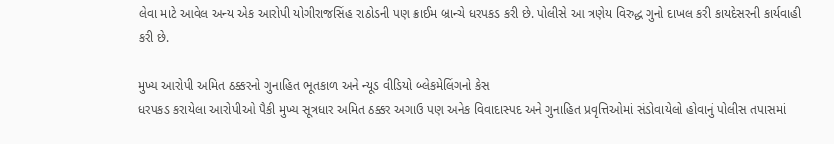લેવા માટે આવેલ અન્ય એક આરોપી યોગીરાજસિંહ રાઠોડની પણ ક્રાઈમ બ્રાન્ચે ધરપકડ કરી છે. પોલીસે આ ત્રણેય વિરુદ્ધ ગુનો દાખલ કરી કાયદેસરની કાર્યવાહી કરી છે.

મુખ્ય આરોપી અમિત ઠક્કરનો ગુનાહિત ભૂતકાળ અને ન્યૂડ વીડિયો બ્લેકમેલિંગનો કેસ
ધરપકડ કરાયેલા આરોપીઓ પૈકી મુખ્ય સૂત્રધાર અમિત ઠક્કર અગાઉ પણ અનેક વિવાદાસ્પદ અને ગુનાહિત પ્રવૃત્તિઓમાં સંડોવાયેલો હોવાનું પોલીસ તપાસમાં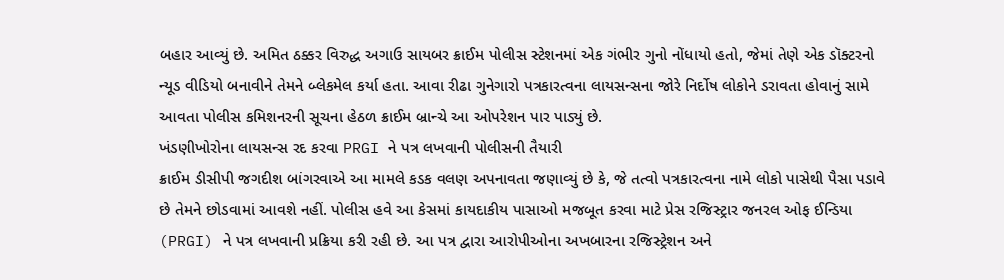બહાર આવ્યું છે. અમિત ઠક્કર વિરુદ્ધ અગાઉ સાયબર ક્રાઈમ પોલીસ સ્ટેશનમાં એક ગંભીર ગુનો નોંધાયો હતો, જેમાં તેણે એક ડૉક્ટરનો ન્યૂડ વીડિયો બનાવીને તેમને બ્લેકમેલ કર્યા હતા. આવા રીઢા ગુનેગારો પત્રકારત્વના લાયસન્સના જોરે નિર્દોષ લોકોને ડરાવતા હોવાનું સામે આવતા પોલીસ કમિશનરની સૂચના હેઠળ ક્રાઈમ બ્રાન્ચે આ ઓપરેશન પાર પાડ્યું છે.
ખંડણીખોરોના લાયસન્સ રદ કરવા PRGI ને પત્ર લખવાની પોલીસની તૈયારી
ક્રાઈમ ડીસીપી જગદીશ બાંગરવાએ આ મામલે કડક વલણ અપનાવતા જણાવ્યું છે કે, જે તત્વો પત્રકારત્વના નામે લોકો પાસેથી પૈસા પડાવે છે તેમને છોડવામાં આવશે નહીં. પોલીસ હવે આ કેસમાં કાયદાકીય પાસાઓ મજબૂત કરવા માટે પ્રેસ રજિસ્ટ્રાર જનરલ ઓફ ઈન્ડિયા (PRGI) ને પત્ર લખવાની પ્રક્રિયા કરી રહી છે. આ પત્ર દ્વારા આરોપીઓના અખબારના રજિસ્ટ્રેશન અને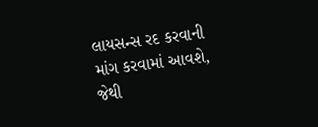લાયસન્સ રદ કરવાની માંગ કરવામાં આવશે, જેથી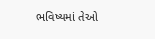ભવિષ્યમાં તેઓ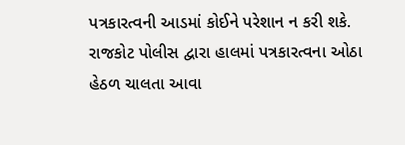પત્રકારત્વની આડમાં કોઈને પરેશાન ન કરી શકે. રાજકોટ પોલીસ દ્વારા હાલમાં પત્રકારત્વના ઓઠા હેઠળ ચાલતા આવા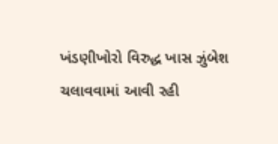ખંડણીખોરો વિરુદ્ધ ખાસ ઝુંબેશ ચલાવવામાં આવી રહી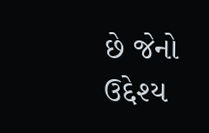છે જેનો ઉદ્દેશ્ય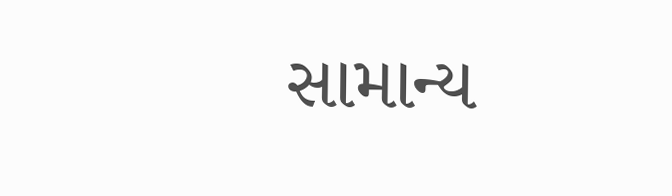સામાન્ય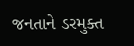જનતાને ડરમુક્ત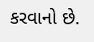કરવાનો છે.